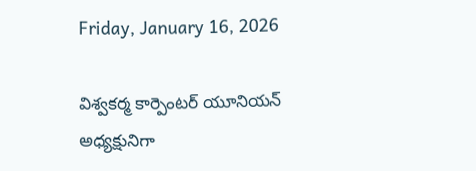Friday, January 16, 2026

విశ్వకర్మ కార్పెంటర్ యూనియన్ అధ్యక్షునిగా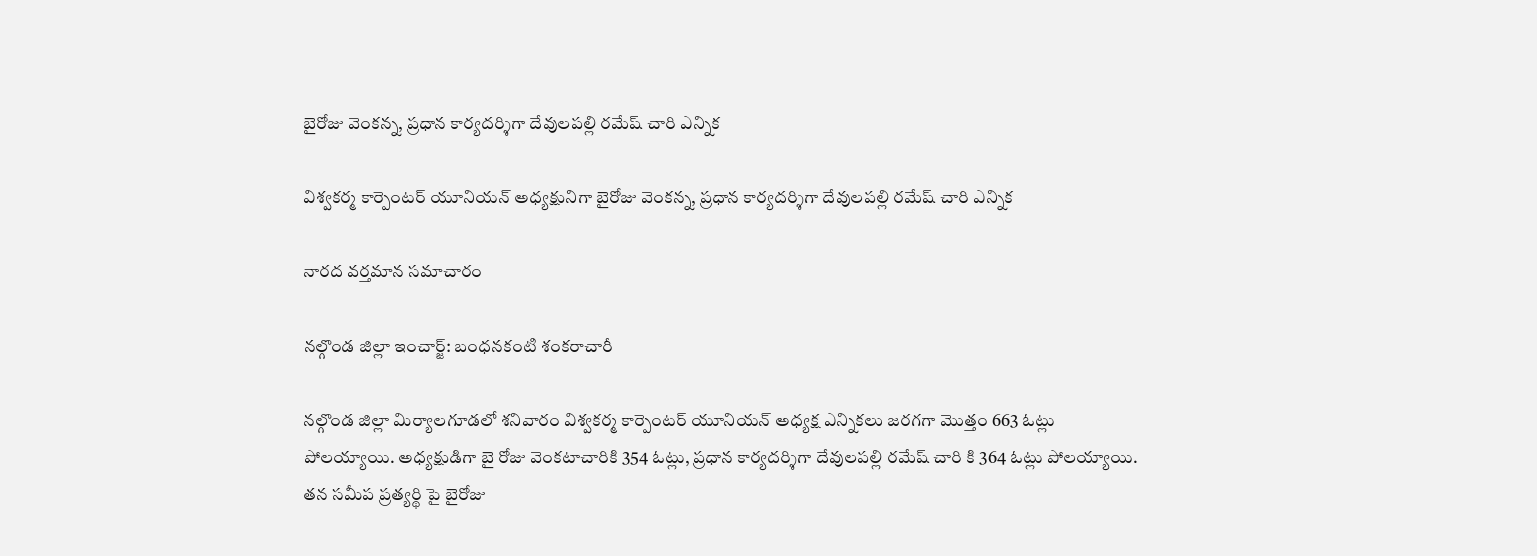బైరోజు వెంకన్న, ప్రధాన కార్యదర్శిగా దేవులపల్లి రమేష్ చారి ఎన్నిక

విశ్వకర్మ కార్పెంటర్ యూనియన్ అధ్యక్షునిగా బైరోజు వెంకన్న, ప్రధాన కార్యదర్శిగా దేవులపల్లి రమేష్ చారి ఎన్నిక

నారద వర్తమాన సమాచారం

నల్గొండ జిల్లా ఇంచార్జ్: బంధనకంటి శంకరాచారీ

నల్గొండ జిల్లా మిర్యాలగూడలో శనివారం విశ్వకర్మ కార్పెంటర్ యూనియన్ అధ్యక్ష ఎన్నికలు జరగగా మొత్తం 663 ఓట్లు పోలయ్యాయి. అధ్యక్షుడిగా బై రోజు వెంకటాచారికి 354 ఓట్లు, ప్రధాన కార్యదర్శిగా దేవులపల్లి రమేష్ చారి కి 364 ఓట్లు పోలయ్యాయి. తన సమీప ప్రత్యర్థి పై బైరోజు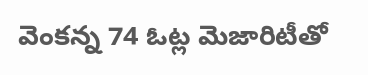వెంకన్న 74 ఓట్ల మెజారిటీతో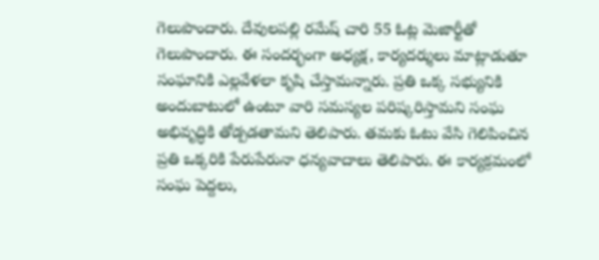గెలుపొందారు. దేవులపల్లి రమేష్ చారి 55 ఓట్ల మెజార్టీతో గెలుపొందారు. ఈ సందర్భంగా అధ్యక్ష, కార్యదర్శులు మాట్లాడుతూ సంఘానికి ఎల్లవేళలా కృషి చేస్తామన్నారు. ప్రతి ఒక్క సభ్యునికి అందుబాటులో ఉంటూ వారి సమస్యల పరిష్కరిస్తామని సంఘ అభివృద్ధికి తోడ్పడతామని తెలిపారు. తమకు ఓటు వేసి గెలిపించిన ప్రతి ఒక్కరికి పేరుపేరునా ధన్యవాదాలు తెలిపారు. ఈ కార్యక్రమంలో సంఘ పెద్దలు,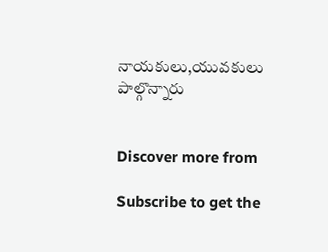నాయకులు,యువకులు పాల్గొన్నారు


Discover more from

Subscribe to get the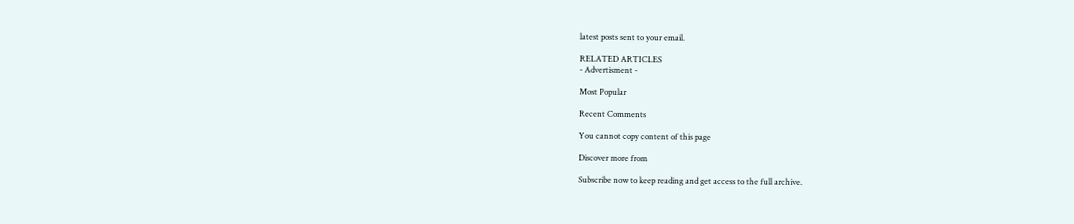latest posts sent to your email.

RELATED ARTICLES
- Advertisment -

Most Popular

Recent Comments

You cannot copy content of this page

Discover more from

Subscribe now to keep reading and get access to the full archive.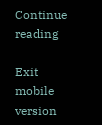Continue reading

Exit mobile version